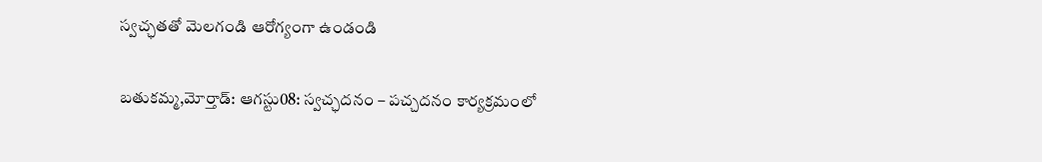స్వచ్ఛతతో మెలగండి ఆరోగ్యంగా ఉండండి

బతుకమ్మ,మోర్తాడ్: ఆగస్టు08: స్వచ్ఛదనం – పచ్చదనం కార్యక్రమంలో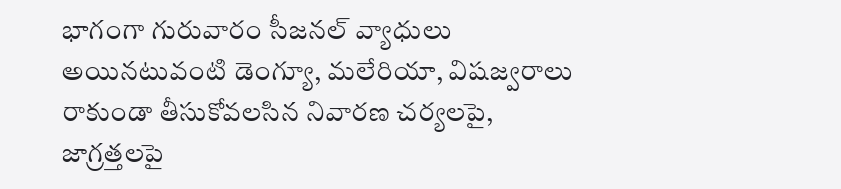భాగంగా గురువారం సీజనల్ వ్యాధులు అయినటువంటి డెంగ్యూ, మలేరియా, విషజ్వరాలు రాకుండా తీసుకోవలసిన నివారణ చర్యలపై, జాగ్రత్తలపై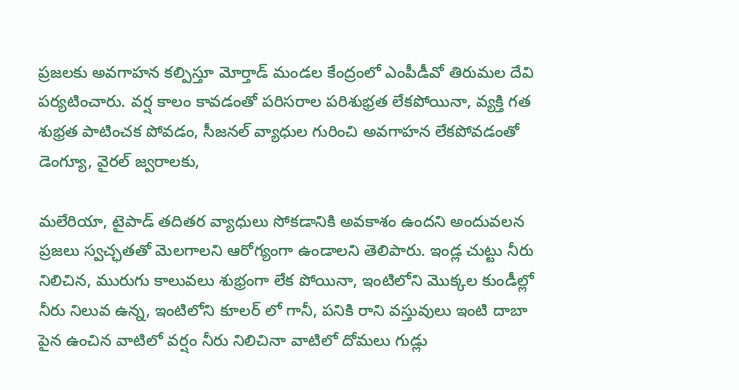ప్రజలకు అవగాహన కల్పిస్తూ మోర్తాడ్ మండల కేంద్రంలో ఎంపీడీవో తిరుమల దేవి పర్యటించారు. వర్ష కాలం కావడంతో పరిసరాల పరిశుభ్రత లేకపోయినా, వ్యక్తి గత శుభ్రత పాటించక పోవడం, సీజనల్ వ్యాధుల గురించి అవగాహన లేకపోవడంతో డెంగ్యూ, వైరల్ జ్వరాలకు,

మలేరియా, టైపాడ్ తదితర వ్యాధులు సోకడానికి అవకాశం ఉందని అందువలన ప్రజలు స్వచ్ఛతతో మెలగాలని ఆరోగ్యంగా ఉండాలని తెలిపారు. ఇండ్ల చుట్టు నీరు నిలిచిన, మురుగు కాలువలు శుభ్రంగా లేక పోయినా, ఇంటిలోని మొక్కల కుండీల్లో నీరు నిలువ ఉన్న, ఇంటిలోని కూలర్ లో గానీ, పనికి రాని వస్తువులు ఇంటి దాబా పైన ఉంచిన వాటిలో వర్షం నీరు నిలిచినా వాటిలో దోమలు గుడ్లు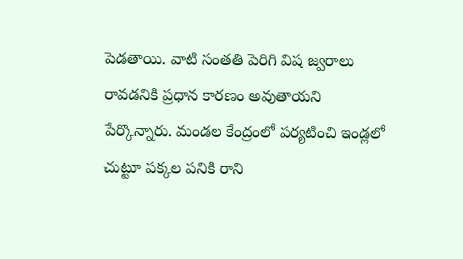పెడతాయి. వాటి సంతతి పెరిగి విష జ్వరాలు రావడనికి ప్రధాన కారణం అవుతాయని పేర్కొన్నారు. మండల కేంద్రంలో పర్యటించి ఇండ్లలో చుట్టూ పక్కల పనికి రాని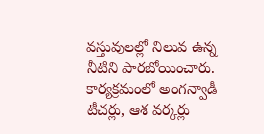వస్తువులల్లో నిలువ ఉన్న నీటిని పారబోయించారు. కార్యక్రమంలో అంగన్వాడీ టీచర్లు, ఆశ వర్కర్లు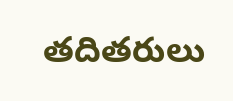తదితరులు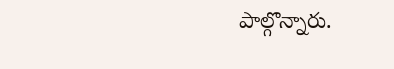పాల్గొన్నారు.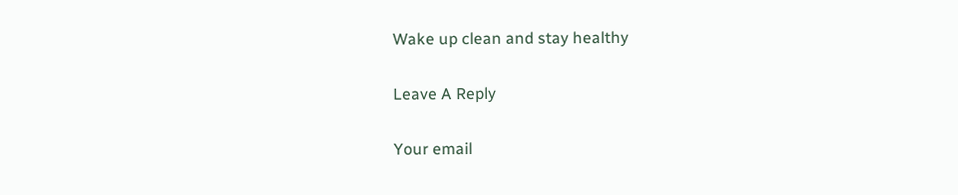Wake up clean and stay healthy

Leave A Reply

Your email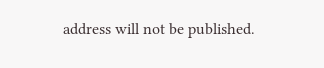address will not be published.